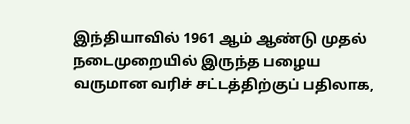இந்தியாவில் 1961 ஆம் ஆண்டு முதல் நடைமுறையில் இருந்த பழைய வருமான வரிச் சட்டத்திற்குப் பதிலாக,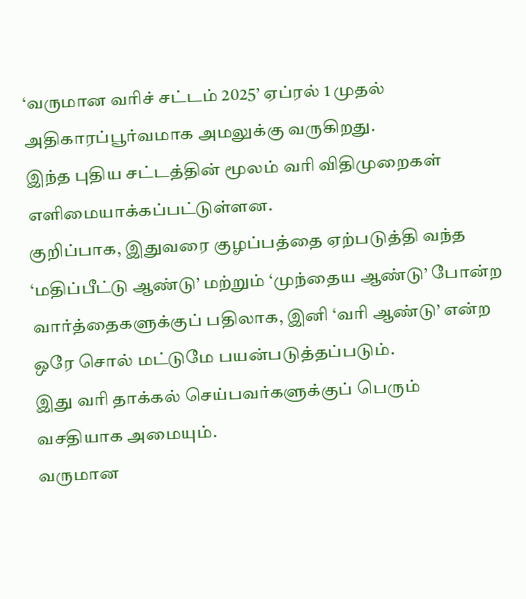‘வருமான வரிச் சட்டம் 2025’ ஏப்ரல் 1 முதல் அதிகாரப்பூர்வமாக அமலுக்கு வருகிறது.
இந்த புதிய சட்டத்தின் மூலம் வரி விதிமுறைகள் எளிமையாக்கப்பட்டுள்ளன.
குறிப்பாக, இதுவரை குழப்பத்தை ஏற்படுத்தி வந்த ‘மதிப்பீட்டு ஆண்டு’ மற்றும் ‘முந்தைய ஆண்டு’ போன்ற வார்த்தைகளுக்குப் பதிலாக, இனி ‘வரி ஆண்டு’ என்ற ஒரே சொல் மட்டுமே பயன்படுத்தப்படும்.
இது வரி தாக்கல் செய்பவர்களுக்குப் பெரும் வசதியாக அமையும்.
வருமான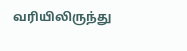வரியிலிருந்து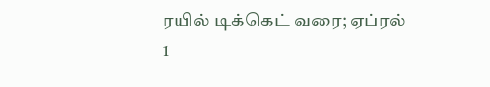ரயில் டிக்கெட் வரை; ஏப்ரல் 1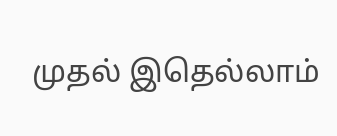முதல் இதெல்லாம்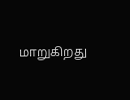மாறுகிறது